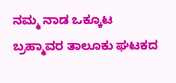ನಮ್ಮ ನಾಡ ಒಕ್ಕೂಟ ಬ್ರಹ್ಮಾವರ ತಾಲೂಕು ಘಟಕದ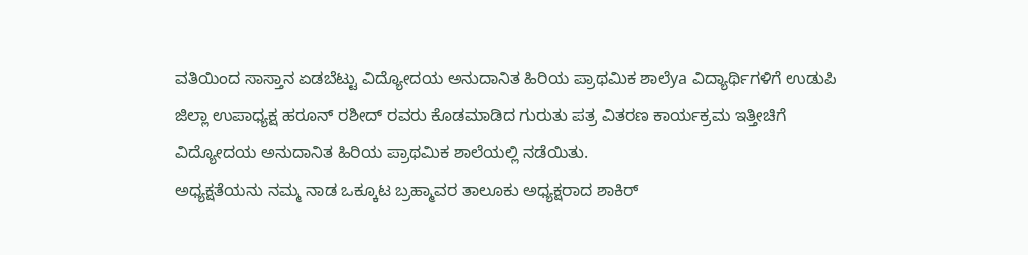ವತಿಯಿಂದ ಸಾಸ್ತಾನ ಏಡಬೆಟ್ಟು ವಿದ್ಯೋದಯ ಅನುದಾನಿತ ಹಿರಿಯ ಪ್ರಾಥಮಿಕ ಶಾಲೆya ವಿದ್ಯಾರ್ಥಿಗಳಿಗೆ ಉಡುಪಿ ಜಿಲ್ಲಾ ಉಪಾಧ್ಯಕ್ಷ ಹರೂನ್ ರಶೀದ್ ರವರು ಕೊಡಮಾಡಿದ ಗುರುತು ಪತ್ರ ವಿತರಣ ಕಾರ್ಯಕ್ರಮ ಇತ್ತೀಚಿಗೆ ವಿದ್ಯೋದಯ ಅನುದಾನಿತ ಹಿರಿಯ ಪ್ರಾಥಮಿಕ ಶಾಲೆಯಲ್ಲಿ ನಡೆಯಿತು.
ಅಧ್ಯಕ್ಷತೆಯನು ನಮ್ಮ ನಾಡ ಒಕ್ಕೂಟ ಬ್ರಹ್ಮಾವರ ತಾಲೂಕು ಅಧ್ಯಕ್ಷರಾದ ಶಾಕಿರ್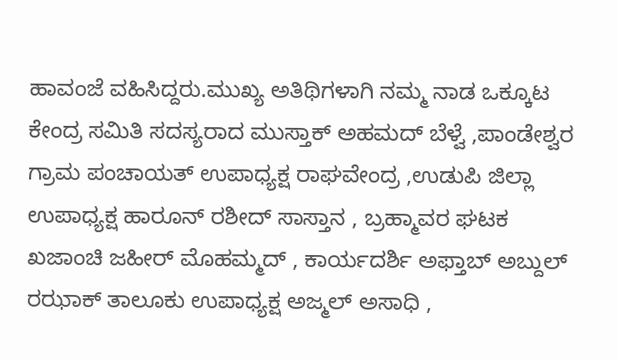ಹಾವಂಜೆ ವಹಿಸಿದ್ದರು.ಮುಖ್ಯ ಅತಿಥಿಗಳಾಗಿ ನಮ್ಮ ನಾಡ ಒಕ್ಕೂಟ ಕೇಂದ್ರ ಸಮಿತಿ ಸದಸ್ಯರಾದ ಮುಸ್ತಾಕ್ ಅಹಮದ್ ಬೆಳ್ವೆ ,ಪಾಂಡೇಶ್ವರ ಗ್ರಾಮ ಪಂಚಾಯತ್ ಉಪಾಧ್ಯಕ್ಷ ರಾಘವೇಂದ್ರ ,ಉಡುಪಿ ಜಿಲ್ಲಾ ಉಪಾಧ್ಯಕ್ಷ ಹಾರೂನ್ ರಶೀದ್ ಸಾಸ್ತಾನ , ಬ್ರಹ್ಮಾವರ ಘಟಕ ಖಜಾಂಚಿ ಜಹೀರ್ ಮೊಹಮ್ಮದ್ , ಕಾರ್ಯದರ್ಶಿ ಅಫ್ತಾಬ್ ಅಬ್ದುಲ್ ರಝಾಕ್ ತಾಲೂಕು ಉಪಾಧ್ಯಕ್ಷ ಅಜ್ಮಲ್ ಅಸಾಧಿ ,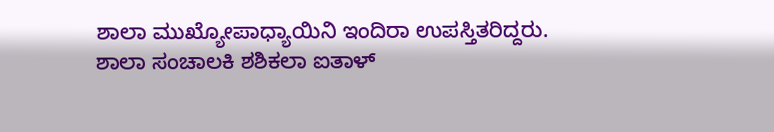ಶಾಲಾ ಮುಖ್ಯೋಪಾಧ್ಯಾಯಿನಿ ಇಂದಿರಾ ಉಪಸ್ತಿತರಿದ್ದರು. ಶಾಲಾ ಸಂಚಾಲಕಿ ಶಶಿಕಲಾ ಐತಾಳ್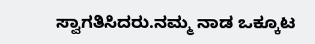ಸ್ವಾಗತಿಸಿದರು.ನಮ್ಮ ನಾಡ ಒಕ್ಕೂಟ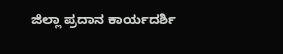ಜಿಲ್ಲಾ ಪ್ರದಾನ ಕಾರ್ಯದರ್ಶಿ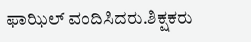ಫಾಝಿಲ್ ವಂದಿಸಿದರು.ಶಿಕ್ಷಕರು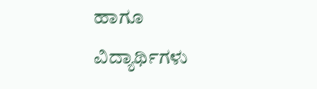ಹಾಗೂ ವಿದ್ಯಾರ್ಥಿಗಳು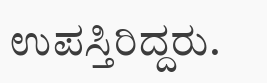ಉಪಸ್ತಿರಿದ್ದರು.